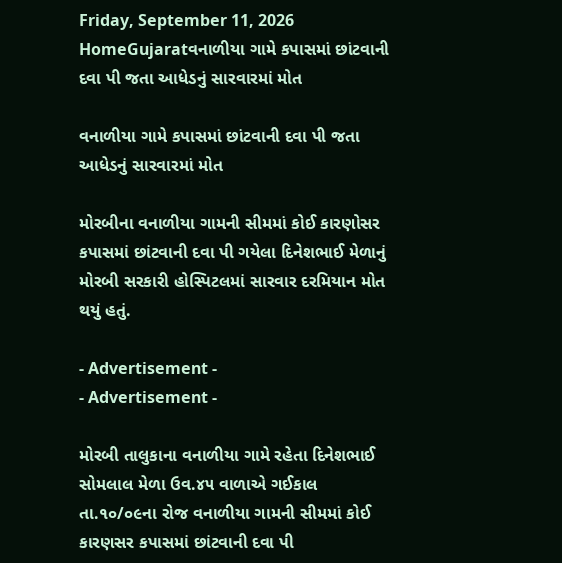Friday, September 11, 2026
HomeGujaratવનાળીયા ગામે કપાસમાં છાંટવાની દવા પી જતા આધેડનું સારવારમાં મોત

વનાળીયા ગામે કપાસમાં છાંટવાની દવા પી જતા આધેડનું સારવારમાં મોત

મોરબીના વનાળીયા ગામની સીમમાં કોઈ કારણોસર કપાસમાં છાંટવાની દવા પી ગયેલા દિનેશભાઈ મેળાનું મોરબી સરકારી હોસ્પિટલમાં સારવાર દરમિયાન મોત થયું હતું.

- Advertisement -
- Advertisement -

મોરબી તાલુકાના વનાળીયા ગામે રહેતા દિનેશભાઈ સોમલાલ મેળા ઉવ.૪૫ વાળાએ ગઈકાલ તા.૧૦/૦૯ના રોજ વનાળીયા ગામની સીમમાં કોઈ કારણસર કપાસમાં છાંટવાની દવા પી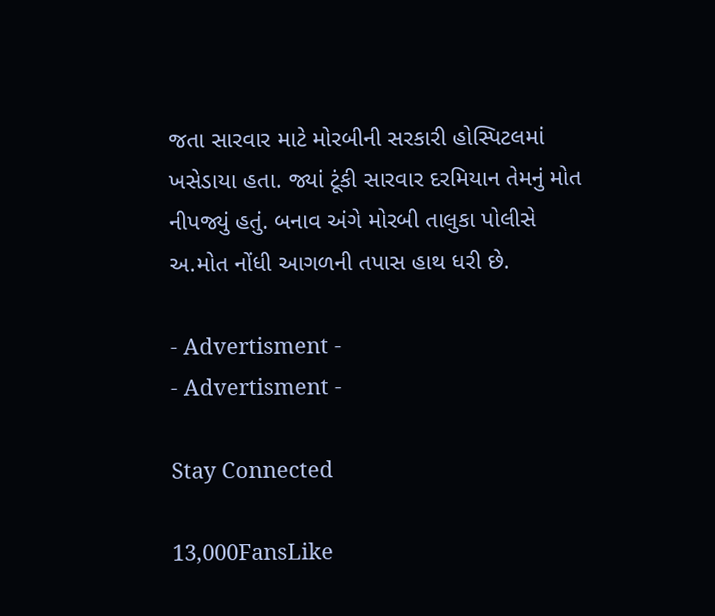જતા સારવાર માટે મોરબીની સરકારી હોસ્પિટલમાં ખસેડાયા હતા. જ્યાં ટૂંકી સારવાર દરમિયાન તેમનું મોત નીપજ્યું હતું. બનાવ અંગે મોરબી તાલુકા પોલીસે અ.મોત નોંધી આગળની તપાસ હાથ ધરી છે.

- Advertisment -
- Advertisment -

Stay Connected

13,000FansLike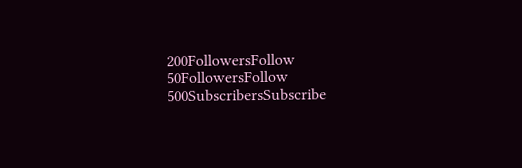200FollowersFollow
50FollowersFollow
500SubscribersSubscribe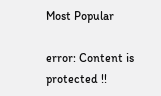Most Popular

error: Content is protected !!